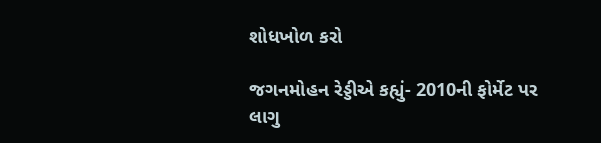શોધખોળ કરો

જગનમોહન રેડ્ડીએ કહ્યું- 2010ની ફોર્મેટ પર લાગુ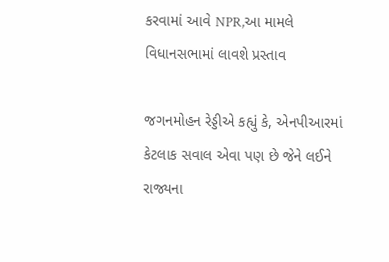કરવામાં આવે NPR,આ મામલે વિધાનસભામાં લાવશે પ્રસ્તાવ

જગનમોહન રેડ્ડીએ કહ્યું કે, એનપીઆરમાં કેટલાક સવાલ એવા પણ છે જેને લઈને રાજ્યના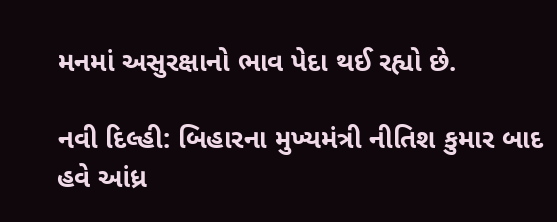મનમાં અસુરક્ષાનો ભાવ પેદા થઈ રહ્યો છે.

નવી દિલ્હી: બિહારના મુખ્યમંત્રી નીતિશ કુમાર બાદ હવે આંધ્ર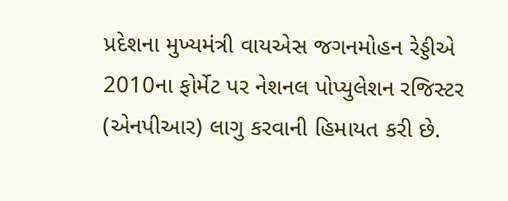પ્રદેશના મુખ્યમંત્રી વાયએસ જગનમોહન રેડ્ડીએ 2010ના ફોર્મેટ પર નેશનલ પોપ્યુલેશન રજિસ્ટર (એનપીઆર) લાગુ કરવાની હિમાયત કરી છે.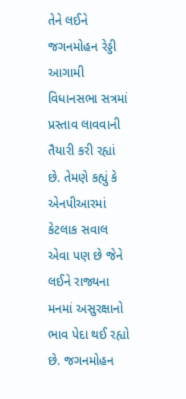તેને લઈને જગનમોહન રેડ્ડી આગામી વિધાનસભા સત્રમાં પ્રસ્તાવ લાવવાની તૈયારી કરી રહ્યાં છે. તેમણે કહ્યું કે એનપીઆરમાં કેટલાક સવાલ એવા પણ છે જેને લઈને રાજ્યના મનમાં અસુરક્ષાનો ભાવ પેદા થઈ રહ્યો છે. જગનમોહન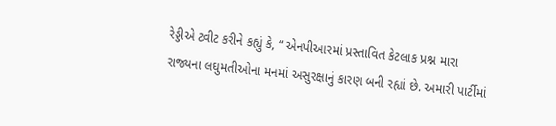રેડ્ડીએ ટ્વીટ કરીને કહ્યું કે, “ એનપીઆરમાં પ્રસ્તાવિત કેટલાક પ્રશ્ન મારા રાજ્યના લઘુમતીઓના મનમાં અસુરક્ષાનું કારણ બની રહ્યાં છે. અમારી પાર્ટીમાં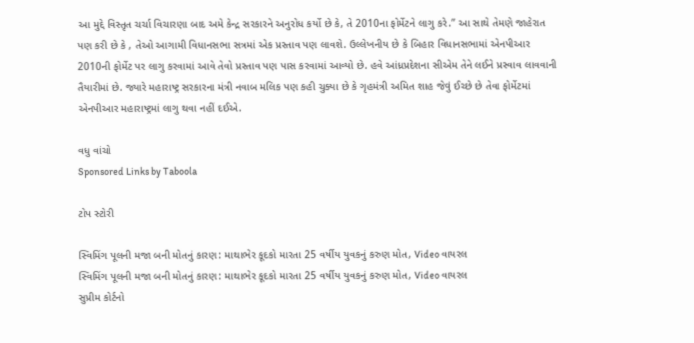આ મુદ્દે વિસ્તૃત ચર્ચા વિચારણા બાદ અમે કેન્દ્ર સરકારને અનુરોધ કર્યો છે કે, તે 2010ના ફોર્મેટને લાગુ કરે.” આ સાથે તેમણે જાહેરાત પણ કરી છે કે , તેઓ આગામી વિધાનસભા સત્રમાં એક પ્રસ્તાવ પણ લાવશે. ઉલ્લેખનીય છે કે બિહાર વિધાનસભામાં એનપીઆર 2010ની ફોર્મેટ પર લાગુ કરવામાં આવે તેવો પ્રસ્તાવ પણ પાસ કરવામાં આવ્યો છે. હવે આંધ્રપ્રદેશના સીએમ તેને લઈને પ્રસ્વાવ લાવવાની તૈયારીમાં છે. જ્યારે મહારાષ્ટ્ર સરકારના મંત્રી નવાબ મલિક પણ કહી ચુક્યા છે કે ગૃહમંત્રી અમિત શાહ જેવું ઈચ્છે છે તેવા ફોર્મેટમાં એનપીઆર મહારાષ્ટ્રમાં લાગુ થવા નહીં દઈએ.

વધુ વાંચો
Sponsored Links by Taboola

ટોપ સ્ટોરી

સ્વિમિંગ પૂલની મજા બની મોતનું કારણ: માથાભેર કૂદકો મારતા 25 વર્ષીય યુવકનું કરુણ મોત, Video વાયરલ
સ્વિમિંગ પૂલની મજા બની મોતનું કારણ: માથાભેર કૂદકો મારતા 25 વર્ષીય યુવકનું કરુણ મોત, Video વાયરલ
સુપ્રીમ કોર્ટનો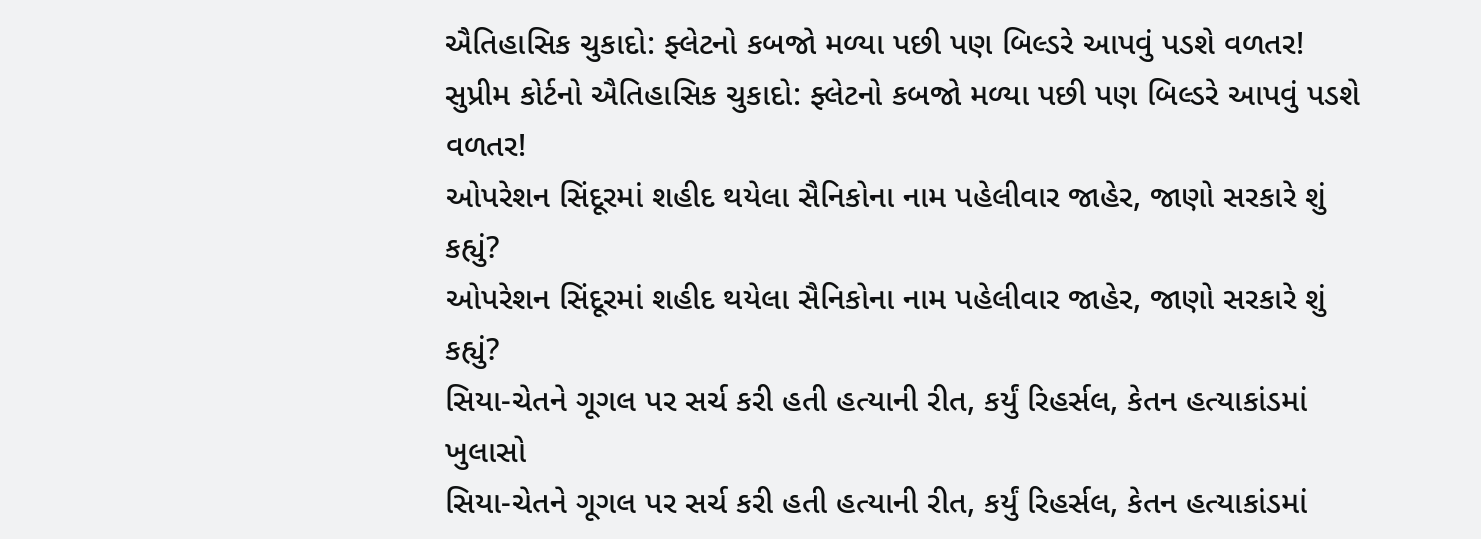ઐતિહાસિક ચુકાદો: ફ્લેટનો કબજો મળ્યા પછી પણ બિલ્ડરે આપવું પડશે વળતર!
સુપ્રીમ કોર્ટનો ઐતિહાસિક ચુકાદો: ફ્લેટનો કબજો મળ્યા પછી પણ બિલ્ડરે આપવું પડશે વળતર!
ઓપરેશન સિંદૂરમાં શહીદ થયેલા સૈનિકોના નામ પહેલીવાર જાહેર, જાણો સરકારે શું કહ્યું?
ઓપરેશન સિંદૂરમાં શહીદ થયેલા સૈનિકોના નામ પહેલીવાર જાહેર, જાણો સરકારે શું કહ્યું?
સિયા-ચેતને ગૂગલ પર સર્ચ કરી હતી હત્યાની રીત, કર્યું રિહર્સલ, કેતન હત્યાકાંડમાં ખુલાસો
સિયા-ચેતને ગૂગલ પર સર્ચ કરી હતી હત્યાની રીત, કર્યું રિહર્સલ, કેતન હત્યાકાંડમાં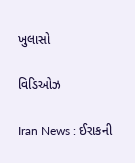ખુલાસો

વિડિઓઝ

Iran News : ઈરાકની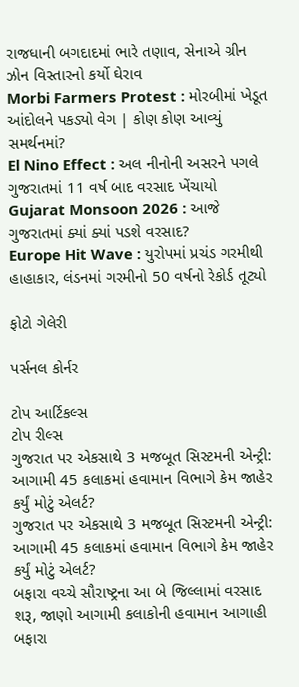રાજધાની બગદાદમાં ભારે તણાવ, સેનાએ ગ્રીન ઝોન વિસ્તારનો કર્યો ઘેરાવ
Morbi Farmers Protest : મોરબીમાં ખેડૂત આંદોલને પકડ્યો વેગ | કોણ કોણ આવ્યું સમર્થનમાં?
El Nino Effect : અલ નીનોની અસરને પગલે ગુજરાતમાં 11 વર્ષ બાદ વરસાદ ખેંચાયો
Gujarat Monsoon 2026 : આજે ગુજરાતમાં ક્યાં ક્યાં પડશે વરસાદ?
Europe Hit Wave : યુરોપમાં પ્રચંડ ગરમીથી હાહાકાર, લંડનમાં ગરમીનો 50 વર્ષનો રેકોર્ડ તૂટ્યો

ફોટો ગેલેરી

પર્સનલ કોર્નર

ટોપ આર્ટિકલ્સ
ટોપ રીલ્સ
ગુજરાત પર એકસાથે 3 મજબૂત સિસ્ટમની એન્ટ્રી: આગામી 45 કલાકમાં હવામાન વિભાગે કેમ જાહેર કર્યું મોટું એલર્ટ?
ગુજરાત પર એકસાથે 3 મજબૂત સિસ્ટમની એન્ટ્રી: આગામી 45 કલાકમાં હવામાન વિભાગે કેમ જાહેર કર્યું મોટું એલર્ટ?
બફારા વચ્ચે સૌરાષ્ટ્રના આ બે જિલ્લામાં વરસાદ શરૂ, જાણો આગામી કલાકોની હવામાન આગાહી
બફારા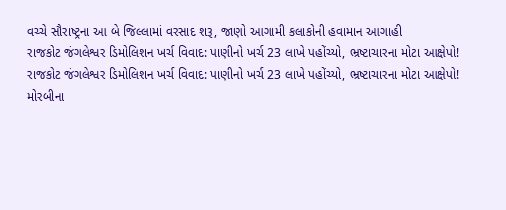વચ્ચે સૌરાષ્ટ્રના આ બે જિલ્લામાં વરસાદ શરૂ, જાણો આગામી કલાકોની હવામાન આગાહી
રાજકોટ જંગલેશ્વર ડિમોલિશન ખર્ચ વિવાદ: પાણીનો ખર્ચ 23 લાખે પહોંચ્યો, ભ્રષ્ટાચારના મોટા આક્ષેપો!
રાજકોટ જંગલેશ્વર ડિમોલિશન ખર્ચ વિવાદ: પાણીનો ખર્ચ 23 લાખે પહોંચ્યો, ભ્રષ્ટાચારના મોટા આક્ષેપો!
મોરબીના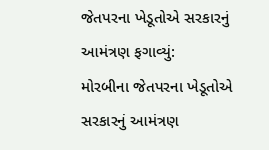જેતપરના ખેડૂતોએ સરકારનું આમંત્રણ ફગાવ્યું:
મોરબીના જેતપરના ખેડૂતોએ સરકારનું આમંત્રણ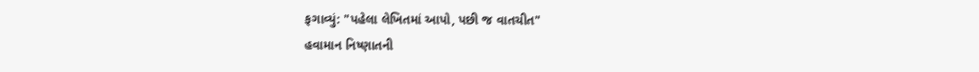ફગાવ્યું: "પહેલા લેખિતમાં આપો, પછી જ વાતચીત"
હવામાન નિષ્ણાતની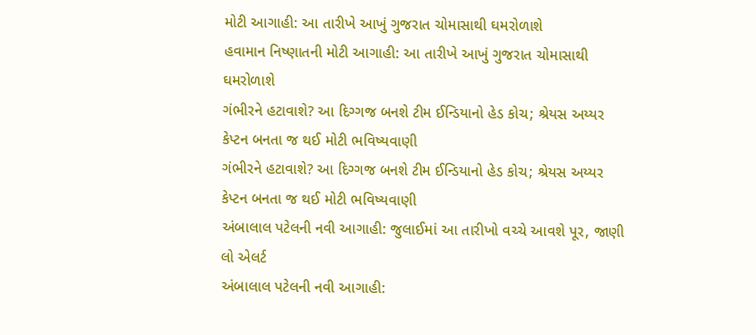મોટી આગાહી: આ તારીખે આખું ગુજરાત ચોમાસાથી ઘમરોળાશે
હવામાન નિષ્ણાતની મોટી આગાહી: આ તારીખે આખું ગુજરાત ચોમાસાથી ઘમરોળાશે
ગંભીરને હટાવાશે? આ દિગ્ગજ બનશે ટીમ ઈન્ડિયાનો હેડ કોચ; શ્રેયસ અય્યર કેપ્ટન બનતા જ થઈ મોટી ભવિષ્યવાણી
ગંભીરને હટાવાશે? આ દિગ્ગજ બનશે ટીમ ઈન્ડિયાનો હેડ કોચ; શ્રેયસ અય્યર કેપ્ટન બનતા જ થઈ મોટી ભવિષ્યવાણી
અંબાલાલ પટેલની નવી આગાહી: જુલાઈમાં આ તારીખો વચ્ચે આવશે પૂર, જાણી લો એલર્ટ
અંબાલાલ પટેલની નવી આગાહી: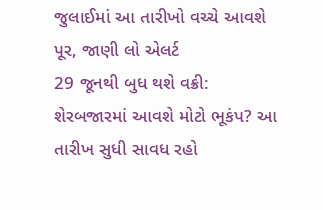જુલાઈમાં આ તારીખો વચ્ચે આવશે પૂર, જાણી લો એલર્ટ
29 જૂનથી બુધ થશે વક્રી: શેરબજારમાં આવશે મોટો ભૂકંપ? આ તારીખ સુધી સાવધ રહો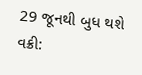29 જૂનથી બુધ થશે વક્રી: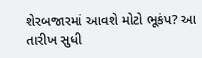શેરબજારમાં આવશે મોટો ભૂકંપ? આ તારીખ સુધી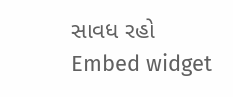સાવધ રહો
Embed widget